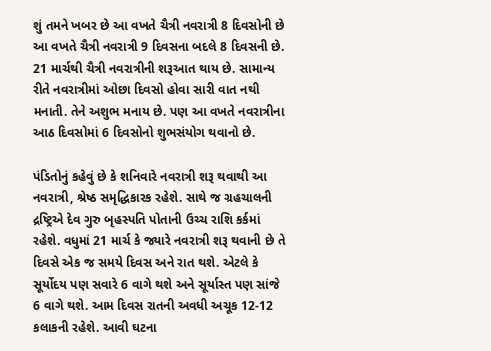શું તમને ખબર છે આ વખતે ચૈત્રી નવરાત્રી 8 દિવસોની છે
આ વખતે ચૈત્રી નવરાત્રી 9 દિવસના બદલે 8 દિવસની છે. 21 માર્ચથી ચૈત્રી નવરાત્રીની શરૂઆત થાય છે. સામાન્ય રીતે નવરાત્રીમાં ઓછા દિવસો હોવા સારી વાત નથી મનાતી. તેને અશુભ મનાય છે. પણ આ વખતે નવરાત્રીના આઠ દિવસોમાં 6 દિવસોનો શુભસંયોગ થવાનો છે.

પંડિતોનું કહેવું છે કે શનિવારે નવરાત્રી શરૂ થવાથી આ નવરાત્રી, શ્રેષ્ઠ સમૃદ્ધિકારક રહેશે. સાથે જ ગ્રહચાલની દ્રષ્ટ્રિએ દેવ ગુરુ બૃહસ્પતિ પોતાની ઉચ્ચ રાશિ કર્કમાં રહેશે. વધુમાં 21 માર્ચ કે જ્યારે નવરાત્રી શરૂ થવાની છે તે દિવસે એક જ સમયે દિવસ અને રાત થશે. એટલે કે સૂર્યોદય પણ સવારે 6 વાગે થશે અને સૂર્યાસ્ત પણ સાંજે 6 વાગે થશે. આમ દિવસ રાતની અવધી અચૂક 12-12 કલાકની રહેશે. આવી ઘટના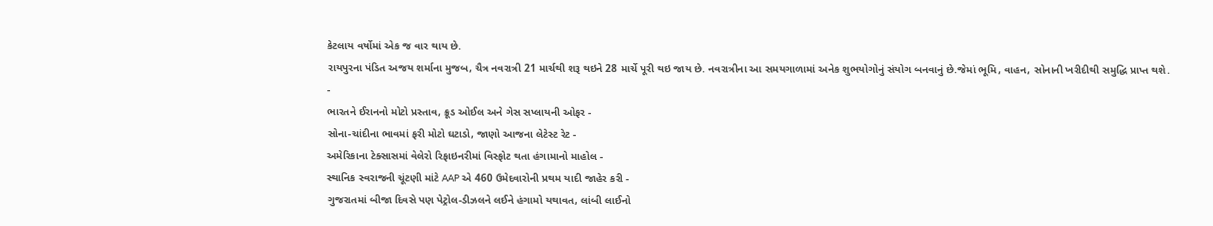કેટલાય વર્ષોમાં એક જ વાર થાય છે.
રાયપુરના પંડિત અજય શર્માના મુજબ, ચૈત્ર નવરાત્રી 21 માર્ચથી શરૂ થઇને 28 માર્ચે પૂરી થઇ જાય છે. નવરાત્રીના આ સમયગાળામાં અનેક શુભયોગોનું સંયોગ બનવાનું છે.જેમાં ભૂમિ, વાહન, સોનાની ખરીદીથી સમુદ્ધિ પ્રાપ્ત થશે.
-
ભારતને ઈરાનનો મોટો પ્રસ્તાવ, ક્રૂડ ઓઈલ અને ગેસ સપ્લાયની ઓફર -
સોના-ચાંદીના ભાવમાં ફરી મોટો ઘટાડો, જાણો આજના લેટેસ્ટ રેટ -
અમેરિકાના ટેક્સાસમાં વેલેરો રિફાઇનરીમાં વિસ્ફોટ થતા હંગામાનો માહોલ -
સ્થાનિક સ્વરાજની ચૂંટણી માંટે AAP એ 460 ઉમેદવારોની પ્રથમ યાદી જાહેર કરી -
ગુજરાતમાં બીજા દિવસે પણ પેટ્રોલ-ડીઝલને લઈને હંગામો યથાવત, લાંબી લાઈનો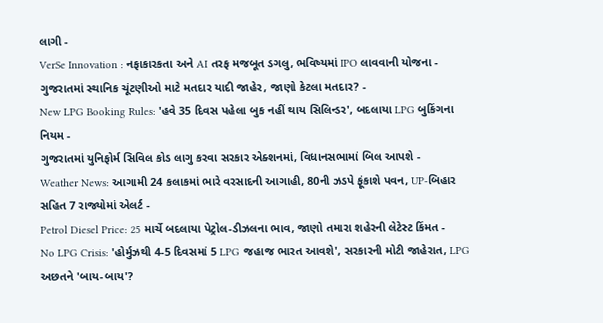લાગી -
VerSe Innovation : નફાકારકતા અને AI તરફ મજબૂત ડગલુ, ભવિષ્યમાં IPO લાવવાની યોજના -
ગુજરાતમાં સ્થાનિક ચૂંટણીઓ માટે મતદાર યાદી જાહેર, જાણો કેટલા મતદાર? -
New LPG Booking Rules: 'હવે 35 દિવસ પહેલા બુક નહીં થાય સિલિન્ડર', બદલાયા LPG બુકિંગના નિયમ -
ગુજરાતમાં યુનિફોર્મ સિવિલ કોડ લાગુ કરવા સરકાર એક્શનમાં, વિધાનસભામાં બિલ આપશે -
Weather News: આગામી 24 કલાકમાં ભારે વરસાદની આગાહી, 80ની ઝડપે ફૂંકાશે પવન, UP-બિહાર સહિત 7 રાજ્યોમાં એલર્ટ -
Petrol Diesel Price: 25 માર્ચે બદલાયા પેટ્રોલ-ડીઝલના ભાવ, જાણો તમારા શહેરની લેટેસ્ટ કિંમત -
No LPG Crisis: 'હોર્મુઝથી 4-5 દિવસમાં 5 LPG જહાજ ભારત આવશે', સરકારની મોટી જાહેરાત, LPG અછતને 'બાય-બાય'?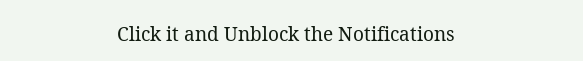Click it and Unblock the Notifications